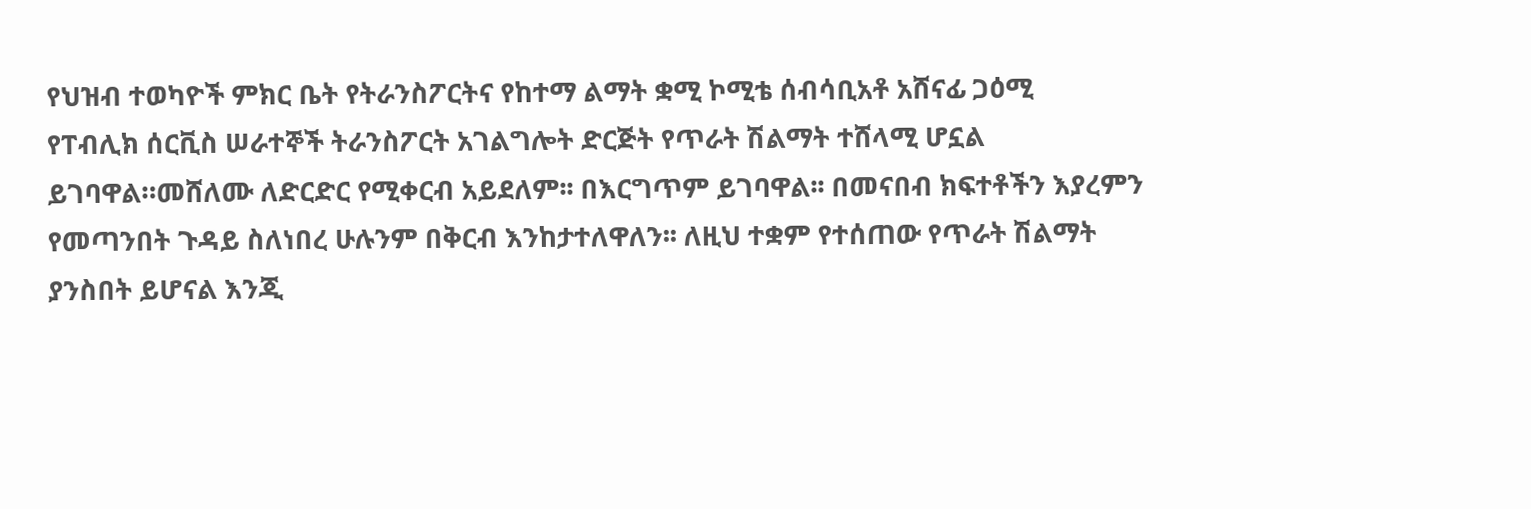የህዝብ ተወካዮች ምክር ቤት የትራንስፖርትና የከተማ ልማት ቋሚ ኮሚቴ ሰብሳቢአቶ አሸናፊ ጋዕሚ
የፐብሊክ ሰርቪስ ሠራተኞች ትራንስፖርት አገልግሎት ድርጅት የጥራት ሽልማት ተሸላሚ ሆኗል ይገባዋል።መሸለሙ ለድርድር የሚቀርብ አይደለም፡፡ በእርግጥም ይገባዋል፡፡ በመናበብ ክፍተቶችን እያረምን የመጣንበት ጉዳይ ስለነበረ ሁሉንም በቅርብ እንከታተለዋለን፡፡ ለዚህ ተቋም የተሰጠው የጥራት ሽልማት ያንስበት ይሆናል እንጂ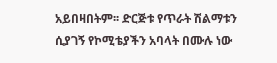አይበዛበትም፡፡ ድርጅቱ የጥራት ሽልማቱን ሲያገኝ የኮሚቴያችን አባላት በሙሉ ነው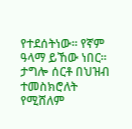የተደሰትነው፡፡ የኛም ዓላማ ይኸው ነበር፡፡ ታግሎ ሰርቶ በህዝብ ተመስክሮለት የሚሸለም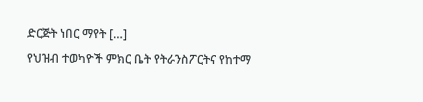ድርጅት ነበር ማየት […]
የህዝብ ተወካዮች ምክር ቤት የትራንስፖርትና የከተማ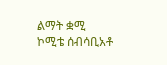ልማት ቋሚ ኮሚቴ ሰብሳቢአቶ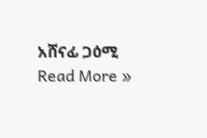አሸናፊ ጋዕሚ Read More »